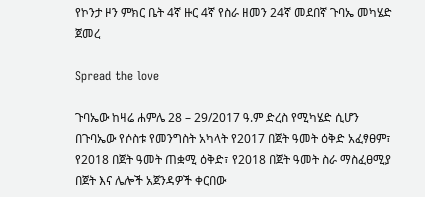የኮንታ ዞን ምክር ቤት 4ኛ ዙር 4ኛ የስራ ዘመን 24ኛ መደበኛ ጉባኤ መካሄድ ጀመረ

Spread the love

ጉባኤው ከዛሬ ሐምሌ 28 – 29/2017 ዓ.ም ድረስ የሚካሄድ ሲሆን በጉባኤው የሶስቱ የመንግስት አካላት የ2017 በጀት ዓመት ዕቅድ አፈፃፀም፣ የ2018 በጀት ዓመት ጠቋሚ ዕቅድ፣ የ2018 በጀት ዓመት ስራ ማስፈፀሚያ በጀት እና ሌሎች አጀንዳዎች ቀርበው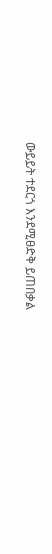ውይይት ተደርጎ እንደሚፀድቅ ይጠበቃል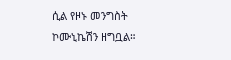ሲል የዞኑ መንግስት ኮሙኒኬሽን ዘግቧል።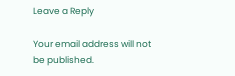Leave a Reply

Your email address will not be published.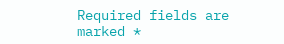Required fields are marked *